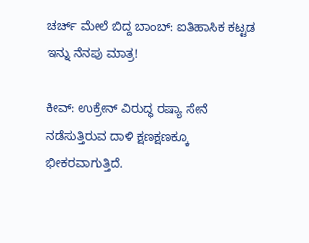ಚರ್ಚ್‌ ಮೇಲೆ ಬಿದ್ದ ಬಾಂಬ್: ಐತಿಹಾಸಿಕ ಕಟ್ಟಡ ಇನ್ನು ನೆನಪು ಮಾತ್ರ!

ಕೀವ್‌: ಉಕ್ರೇನ್ ವಿರುದ್ಧ ರಷ್ಯಾ ಸೇನೆ ನಡೆಸುತ್ತಿರುವ ದಾಳಿ ಕ್ಷಣಕ್ಷಣಕ್ಕೂ ಭೀಕರವಾಗುತ್ತಿದೆ.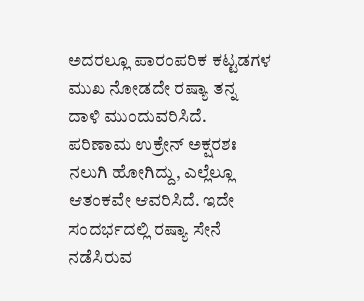ಅದರಲ್ಲೂ ಪಾರಂಪರಿಕ ಕಟ್ಟಡಗಳ ಮುಖ ನೋಡದೇ ರಷ್ಯಾ ತನ್ನ ದಾಳಿ ಮುಂದುವರಿಸಿದೆ. ಪರಿಣಾಮ ಉಕ್ರೇನ್ ಅಕ್ಷರಶಃ ನಲುಗಿ ಹೋಗಿದ್ದು, ಎಲ್ಲೆಲ್ಲೂ ಆತಂಕವೇ ಆವರಿಸಿದೆ. ಇದೇ ಸಂದರ್ಭದಲ್ಲಿ ರಷ್ಯಾ ಸೇನೆ ನಡೆಸಿರುವ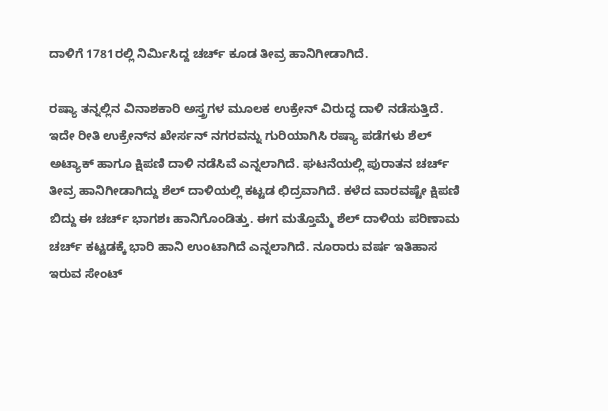ದಾಳಿಗೆ 1781ರಲ್ಲಿ ನಿರ್ಮಿಸಿದ್ದ ಚರ್ಚ್ ಕೂಡ ತೀವ್ರ ಹಾನಿಗೀಡಾಗಿದೆ.

ರಷ್ಯಾ ತನ್ನಲ್ಲಿನ ವಿನಾಶಕಾರಿ ಅಸ್ತ್ರಗಳ ಮೂಲಕ ಉಕ್ರೇನ್‌ ವಿರುದ್ಧ ದಾಳಿ ನಡೆಸುತ್ತಿದೆ. ಇದೇ ರೀತಿ ಉಕ್ರೇನ್‌ನ ಖೇರ್ಸನ್‌ ನಗರವನ್ನು ಗುರಿಯಾಗಿಸಿ ರಷ್ಯಾ ಪಡೆಗಳು ಶೆಲ್‌ ಅಟ್ಯಾಕ್ ಹಾಗೂ ಕ್ಷಿಪಣಿ ದಾಳಿ ನಡೆಸಿವೆ ಎನ್ನಲಾಗಿದೆ. ಘಟನೆಯಲ್ಲಿ ಪುರಾತನ ಚರ್ಚ್‌ ತೀವ್ರ ಹಾನಿಗೀಡಾಗಿದ್ದು ಶೆಲ್ ದಾಳಿಯಲ್ಲಿ ಕಟ್ಟಡ ಛಿದ್ರವಾಗಿದೆ. ಕಳೆದ ವಾರವಷ್ಟೇ ಕ್ಷಿಪಣಿ ಬಿದ್ದು ಈ ಚರ್ಚ್‌ ಭಾಗಶಃ ಹಾನಿಗೊಂಡಿತ್ತು. ಈಗ ಮತ್ತೊಮ್ಮೆ ಶೆಲ್ ದಾಳಿಯ ಪರಿಣಾಮ ಚರ್ಚ್ ಕಟ್ಟಡಕ್ಕೆ ಭಾರಿ ಹಾನಿ ಉಂಟಾಗಿದೆ ಎನ್ನಲಾಗಿದೆ. ನೂರಾರು ವರ್ಷ ಇತಿಹಾಸ ಇರುವ ಸೇಂಟ್‌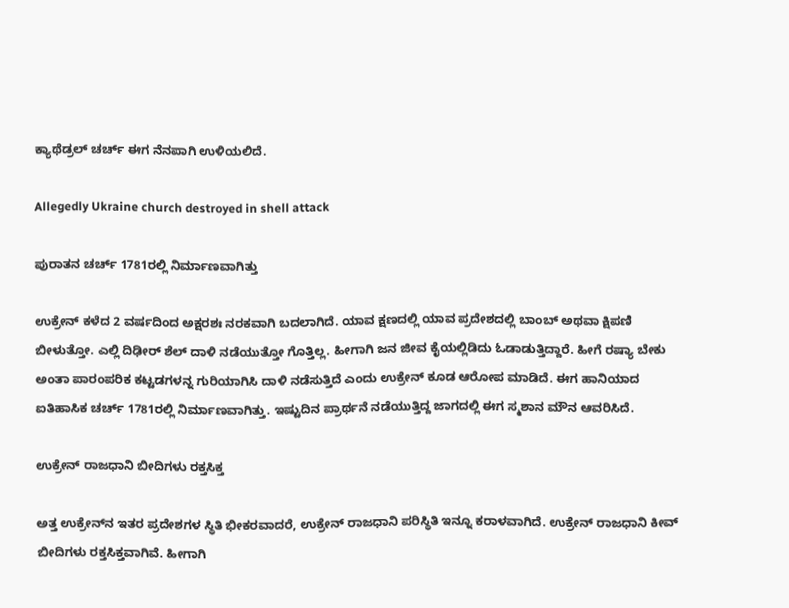ಕ್ಯಾಥೆಡ್ರಲ್‌ ಚರ್ಚ್ ಈಗ ನೆನಪಾಗಿ ಉಳಿಯಲಿದೆ.

Allegedly Ukraine church destroyed in shell attack

ಪುರಾತನ ಚರ್ಚ್‌ 1781ರಲ್ಲಿ ನಿರ್ಮಾಣವಾಗಿತ್ತು

ಉಕ್ರೇನ್ ಕಳೆದ 2 ವರ್ಷದಿಂದ ಅಕ್ಷರಶಃ ನರಕವಾಗಿ ಬದಲಾಗಿದೆ. ಯಾವ ಕ್ಷಣದಲ್ಲಿ ಯಾವ ಪ್ರದೇಶದಲ್ಲಿ ಬಾಂಬ್ ಅಥವಾ ಕ್ಷಿಪಣಿ ಬೀಳುತ್ತೋ. ಎಲ್ಲಿ ದಿಢೀರ್ ಶೆಲ್ ದಾಳಿ ನಡೆಯುತ್ತೋ ಗೊತ್ತಿಲ್ಲ. ಹೀಗಾಗಿ ಜನ ಜೀವ ಕೈಯಲ್ಲಿಡಿದು ಓಡಾಡುತ್ತಿದ್ದಾರೆ. ಹೀಗೆ ರಷ್ಯಾ ಬೇಕು ಅಂತಾ ಪಾರಂಪರಿಕ ಕಟ್ಟಡಗಳನ್ನ ಗುರಿಯಾಗಿಸಿ ದಾಳಿ ನಡೆಸುತ್ತಿದೆ ಎಂದು ಉಕ್ರೇನ್ ಕೂಡ ಆರೋಪ ಮಾಡಿದೆ. ಈಗ ಹಾನಿಯಾದ ಐತಿಹಾಸಿಕ ಚರ್ಚ್ 1781ರಲ್ಲಿ ನಿರ್ಮಾಣವಾಗಿತ್ತು. ಇಷ್ಟುದಿನ ಪ್ರಾರ್ಥನೆ ನಡೆಯುತ್ತಿದ್ದ ಜಾಗದಲ್ಲಿ ಈಗ ಸ್ಮಶಾನ ಮೌನ ಆವರಿಸಿದೆ.

ಉಕ್ರೇನ್ ರಾಜಧಾನಿ ಬೀದಿಗಳು ರಕ್ತಸಿಕ್ತ

ಅತ್ತ ಉಕ್ರೇನ್‌ನ ಇತರ ಪ್ರದೇಶಗಳ ಸ್ಥಿತಿ ಭೀಕರವಾದರೆ, ಉಕ್ರೇನ್ ರಾಜಧಾನಿ ಪರಿಸ್ಥಿತಿ ಇನ್ನೂ ಕರಾಳವಾಗಿದೆ. ಉಕ್ರೇನ್ ರಾಜಧಾನಿ ಕೀವ್ ಬೀದಿಗಳು ರಕ್ತಸಿಕ್ತವಾಗಿವೆ. ಹೀಗಾಗಿ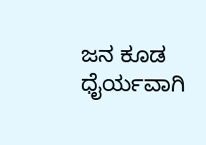ಜನ ಕೂಡ ಧೈರ್ಯವಾಗಿ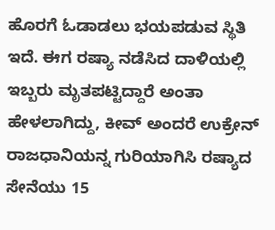ಹೊರಗೆ ಓಡಾಡಲು ಭಯಪಡುವ ಸ್ಥಿತಿ ಇದೆ. ಈಗ ರಷ್ಯಾ ನಡೆಸಿದ ದಾಳಿಯಲ್ಲಿ ಇಬ್ಬರು ಮೃತಪಟ್ಟಿದ್ದಾರೆ ಅಂತಾ ಹೇಳಲಾಗಿದ್ದು, ಕೀವ್ ಅಂದರೆ ಉಕ್ರೇನ್ ರಾಜಧಾನಿಯನ್ನ ಗುರಿಯಾಗಿಸಿ ರಷ್ಯಾದ ಸೇನೆಯು 15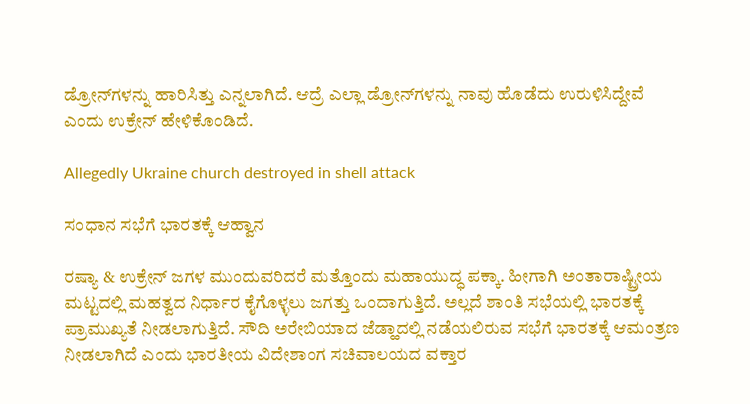ಡ್ರೋನ್‌ಗಳನ್ನು ಹಾರಿಸಿತ್ತು ಎನ್ನಲಾಗಿದೆ. ಆದ್ರೆ ಎಲ್ಲಾ ಡ್ರೋನ್‌ಗಳನ್ನು ನಾವು ಹೊಡೆದು ಉರುಳಿಸಿದ್ದೇವೆ ಎಂದು ಉಕ್ರೇನ್ ಹೇಳಿಕೊಂಡಿದೆ.

Allegedly Ukraine church destroyed in shell attack

ಸಂಧಾನ ಸಭೆಗೆ ಭಾರತಕ್ಕೆ ಆಹ್ವಾನ

ರಷ್ಯಾ & ಉಕ್ರೇನ್ ಜಗಳ ಮುಂದುವರಿದರೆ ಮತ್ತೊಂದು ಮಹಾಯುದ್ಧ ಪಕ್ಕಾ. ಹೀಗಾಗಿ ಅಂತಾರಾಷ್ಟ್ರೀಯ ಮಟ್ಟದಲ್ಲಿ ಮಹತ್ವದ ನಿರ್ಧಾರ ಕೈಗೊಳ್ಳಲು ಜಗತ್ತು ಒಂದಾಗುತ್ತಿದೆ. ಅಲ್ಲದೆ ಶಾಂತಿ ಸಭೆಯಲ್ಲಿ ಭಾರತಕ್ಕೆ ಪ್ರಾಮುಖ್ಯತೆ ನೀಡಲಾಗುತ್ತಿದೆ. ಸೌದಿ ಅರೇಬಿಯಾದ ಜೆಡ್ಹಾದಲ್ಲಿ ನಡೆಯಲಿರುವ ಸಭೆಗೆ ಭಾರತಕ್ಕೆ ಆಮಂತ್ರಣ ನೀಡಲಾಗಿದೆ ಎಂದು ಭಾರತೀಯ ವಿದೇಶಾಂಗ ಸಚಿವಾಲಯದ ವಕ್ತಾರ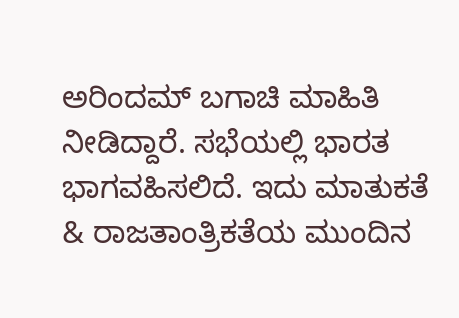ಅರಿಂದಮ್‌ ಬಗಾಚಿ ಮಾಹಿತಿ ನೀಡಿದ್ದಾರೆ. ಸಭೆಯಲ್ಲಿ ಭಾರತ ಭಾಗವಹಿಸಲಿದೆ. ಇದು ಮಾತುಕತೆ & ರಾಜತಾಂತ್ರಿಕತೆಯ ಮುಂದಿನ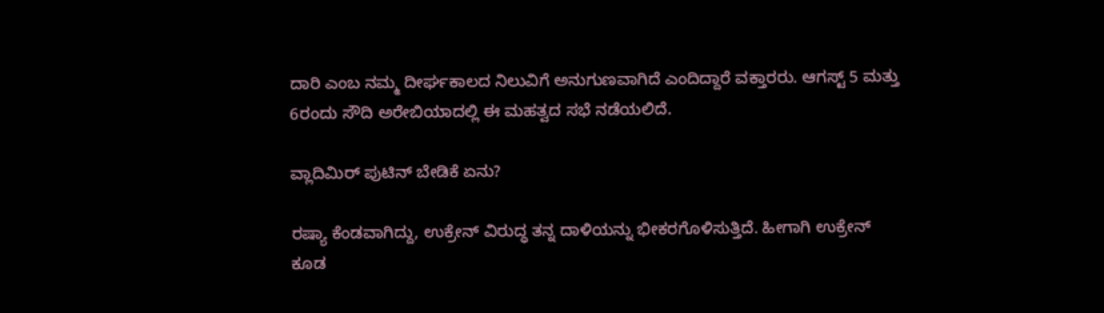ದಾರಿ ಎಂಬ ನಮ್ಮ ದೀರ್ಘಕಾಲದ ನಿಲುವಿಗೆ ಅನುಗುಣವಾಗಿದೆ ಎಂದಿದ್ದಾರೆ ವಕ್ತಾರರು. ಆಗಸ್ಟ್‌ 5 ಮತ್ತು 6ರಂದು ಸೌದಿ ಅರೇಬಿಯಾದಲ್ಲಿ ಈ ಮಹತ್ವದ ಸಭೆ ನಡೆಯಲಿದೆ.

ವ್ಲಾದಿಮಿರ್ ಪುಟಿನ್ ಬೇಡಿಕೆ ಏನು?

ರಷ್ಯಾ ಕೆಂಡವಾಗಿದ್ದು, ಉಕ್ರೇನ್ ವಿರುದ್ಧ ತನ್ನ ದಾಳಿಯನ್ನು ಭೀಕರಗೊಳಿಸುತ್ತಿದೆ. ಹೀಗಾಗಿ ಉಕ್ರೇನ್ ಕೂಡ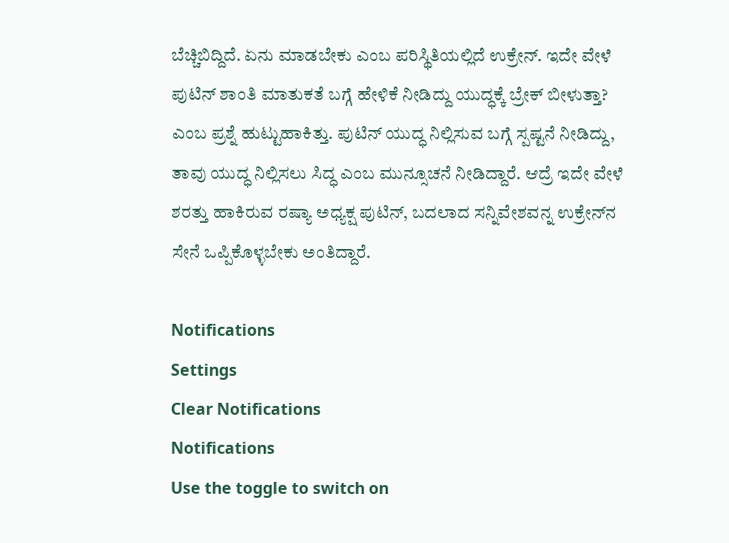ಬೆಚ್ಚಿಬಿದ್ದಿದೆ. ಏನು ಮಾಡಬೇಕು ಎಂಬ ಪರಿಸ್ಥಿತಿಯಲ್ಲಿದೆ ಉಕ್ರೇನ್. ಇದೇ ವೇಳೆ ಪುಟಿನ್ ಶಾಂತಿ ಮಾತುಕತೆ ಬಗ್ಗೆ ಹೇಳಿಕೆ ನೀಡಿದ್ದು ಯುದ್ಧಕ್ಕೆ ಬ್ರೇಕ್ ಬೀಳುತ್ತಾ? ಎಂಬ ಪ್ರಶ್ನೆ ಹುಟ್ಟುಹಾಕಿತ್ತು. ಪುಟಿನ್ ಯುದ್ಧ ನಿಲ್ಲಿಸುವ ಬಗ್ಗೆ ಸ್ಪಷ್ಟನೆ ನೀಡಿದ್ದು, ತಾವು ಯುದ್ಧ ನಿಲ್ಲಿಸಲು ಸಿದ್ಧ ಎಂಬ ಮುನ್ಸೂಚನೆ ನೀಡಿದ್ದಾರೆ. ಆದ್ರೆ ಇದೇ ವೇಳೆ ಶರತ್ತು ಹಾಕಿರುವ ರಷ್ಯಾ ಅಧ್ಯಕ್ಷ ಪುಟಿನ್, ಬದಲಾದ ಸನ್ನಿವೇಶವನ್ನ ಉಕ್ರೇನ್‌ನ ಸೇನೆ ಒಪ್ಪಿಕೊಳ್ಳಬೇಕು ಅಂತಿದ್ದಾರೆ.

Notifications
Settings
Clear Notifications
Notifications
Use the toggle to switch on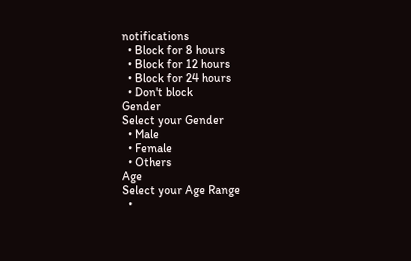notifications
  • Block for 8 hours
  • Block for 12 hours
  • Block for 24 hours
  • Don't block
Gender
Select your Gender
  • Male
  • Female
  • Others
Age
Select your Age Range
  •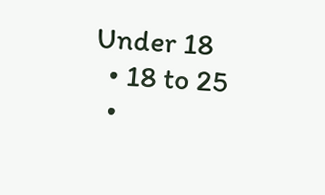Under 18
  • 18 to 25
  •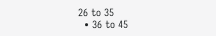26 to 35
  • 36 to 45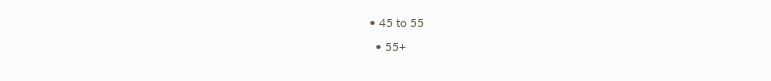• 45 to 55
  • 55+